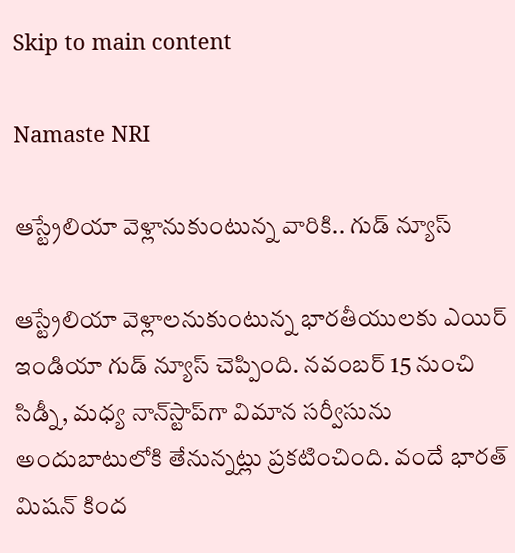Skip to main content

Namaste NRI

ఆస్ట్రేలియా వెళ్లానుకుంటున్న వారికి.. గుడ్ న్యూస్

ఆస్ట్రేలియా వెళ్లాలనుకుంటున్న భారతీయులకు ఎయిర్‌ ఇండియా గుడ్‌ న్యూస్‌ చెప్పింది. నవంబర్‌ 15 నుంచి సిడ్నీ, మధ్య నాన్‌స్టాప్‌గా విమాన సర్వీసును అందుబాటులోకి తేనున్నట్లు ప్రకటించింది. వందే భారత్‌ మిషన్‌ కింద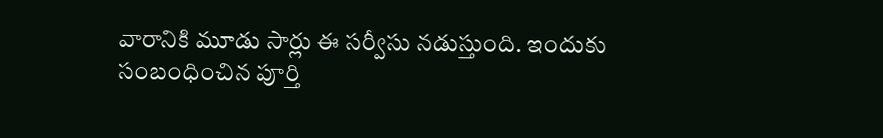వారానికి మూడు సార్లు ఈ సర్వీసు నడుస్తుంది. ఇందుకు సంబంధించిన పూర్తి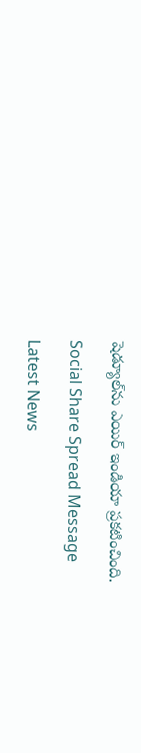షెడ్యూల్‌ను ఎయిర్‌ ఇండియా ప్రకటించింది.

Social Share Spread Message

Latest News